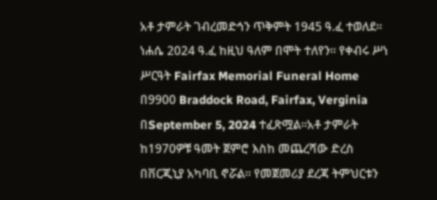አቶ ታምራት ገብረመድኅን ጥቅምት 1945 ዓ.ፈ ተወለደ። ነሐሴ 2024 ዓ.ፈ ከዚህ ዓለም በሞት ተለየን። የቀብሩ ሥነ ሥርዓት Fairfax Memorial Funeral Home በ9900 Braddock Road, Fairfax, Verginia በSeptember 5, 2024 ተፈጽሟል።አቶ ታምራት ከ1970ዎቹ ዓመት ጀምሮ እስከ መጨረሻው ድረስ በቨርጂኒያ አካባቢ ኖሯል። የመጀመሪያ ደረጃ ትምህርቱን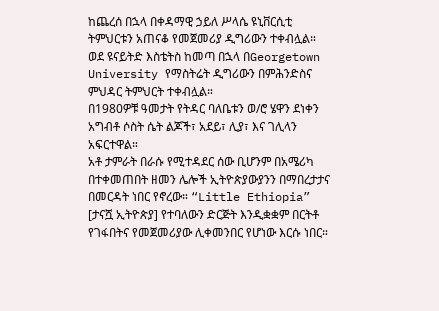ከጨረሰ በኋላ በቀዳማዊ ኃይለ ሥላሴ ዩኒቨርሲቲ ትምህርቱን አጠናቆ የመጀመሪያ ዲግሪውን ተቀብሏል። ወደ ዩናይትድ እስቴትስ ከመጣ በኋላ በGeorgetown University የማስትሬት ዲግሪውን በምሕንድስና ምህዳር ትምህርት ተቀብሏል።
በ1980ዎቹ ዓመታት የትዳር ባለቤቱን ወ/ሮ ሄዋን ደነቀን አግብቶ ሶስት ሴት ልጆች፣ አደይ፣ ሊያ፣ እና ገሊላን አፍርተዋል።
አቶ ታምራት በራሱ የሚተዳደር ሰው ቢሆንም በአሜሪካ በተቀመጠበት ዘመን ሌሎች ኢትዮጵያውያንን በማበረታታና በመርዳት ነበር የኖረው። “Little Ethiopia” [ታናሿ ኢትዮጵያ] የተባለውን ድርጅት እንዲቋቋም በርትቶ የገፋበትና የመጀመሪያው ሊቀመንበር የሆነው እርሱ ነበር።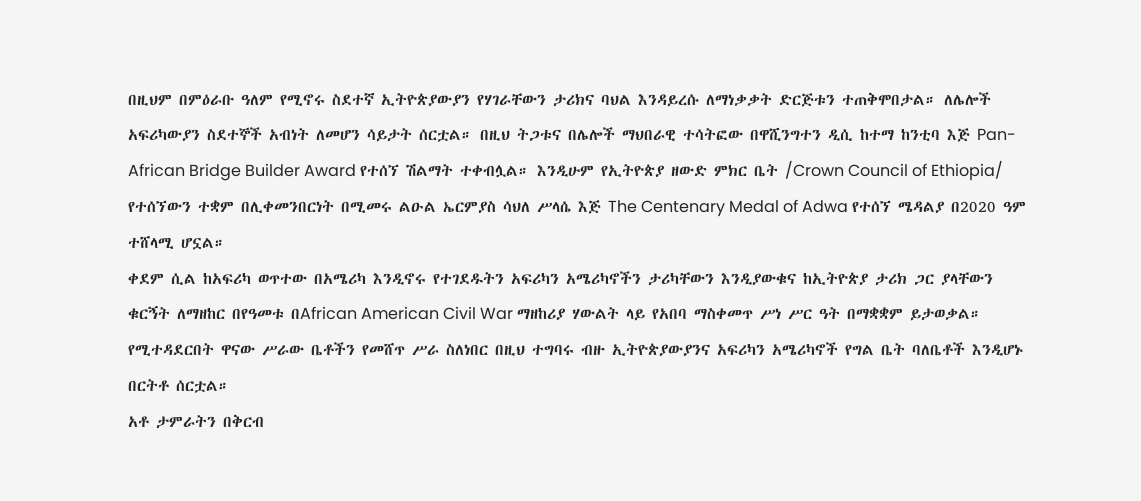በዚህም በምዕራቡ ዓለም የሚኖሩ ስደተኛ ኢትዮጵያውያን የሃገራቸውን ታሪክና ባህል እንዳይረሱ ለማነቃቃት ድርጅቱን ተጠቅሞበታል። ለሌሎች አፍሪካውያን ስደተኞች አብነት ለመሆን ሳይታት ሰርቷል። በዚህ ትጋቱና በሌሎች ማህበራዊ ተሳትፎው በዋሺንግተን ዲሲ ከተማ ከንቲባ እጅ Pan- African Bridge Builder Award የተሰኘ ሽልማት ተቀብሏል። እንዲሁም የኢትዮጵያ ዘውድ ምክር ቤት /Crown Council of Ethiopia/ የተሰኘውን ተቋም በሊቀመንበርነት በሚመሩ ልዑል ኤርምያስ ሳህለ ሥላሴ እጅ The Centenary Medal of Adwa የተሰኘ ሜዳልያ በ2020 ዓም ተሸላሚ ሆኗል።
ቀደም ሲል ከአፍሪካ ወጥተው በአሜሪካ እንዲኖሩ የተገደዱትን አፍሪካን አሜሪካኖችን ታሪካቸውን እንዲያውቁና ከኢትዮጵያ ታሪክ ጋር ያላቸውን ቁርኝት ለማዘከር በየዓመቱ በAfrican American Civil War ማዘከሪያ ሃውልት ላይ የአበባ ማስቀመጥ ሥነ ሥር ዓት በማቋቋም ይታወቃል። የሚተዳደርበት ዋናው ሥራው ቤቶችን የመሸጥ ሥራ ስለነበር በዚህ ተግባሩ ብዙ ኢትዮጵያውያንና አፍሪካን አሜሪካኖች የግል ቤት ባለቤቶች እንዲሆኑ በርትቶ ሰርቷል።
አቶ ታምራትን በቅርብ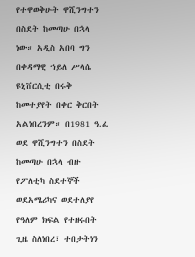የተዋወቅሁት ዋሺንግተን በስደት ከመጣሁ በኋላ ነው። አዲስ አበባ ግን በቀዳማዊ ኀይለ ሥላሴ ዩኒቨርሲቲ በሩቅ ከመተያየት በቀር ቅርበት አልነበረንም። በ1981 ዓ.ፈ ወደ ዋሺንግተን በስደት ከመጣሁ በኋላ ብዙ የፖለቲካ ስደተኞች ወደአሜሪካና ወደተለያየ የዓለም ክፍል የተዘሩበት ጊዜ ስለነበረ፣ ተበታትነን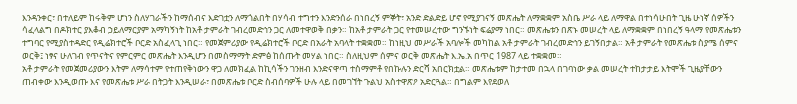እንዳንቀር፣ በተለይም ከሩቅም ሆነን ስለሃገራችን ከማሰብና እድገቷን ለማጎልበት በሃሳብ ተግተን እንድንሰራ በነበረኝ ምኞት፣ አንድ ድልድይ ሆኖ የሚያገናኝ መጽሔት ለማቋቋም አስቤ ሥራ ላይ ለማዋል በተነሳሁበት ጊዜ ሁነኛ ሰዎችን ሳፈላልግ በዶክተር ያእቆብ ኃይለማርያም አማካኝነት ከአቶ ታምራት ገብረመድኅን ጋር ለመተዋወቅ በቃን። ከአቶ ታምራት ጋር የተመሠረተው ግንኙነት ፍሬያማ ነበር። መጽሔቱን በጽኑ መሠረት ላይ ለማቋቋም በነበረኝ ዓላማ የመጽሔቱን ተግባር የሚያስተዳድር የዲሬክተሮች ቦርድ አስፈላጊ ነበር። የመጀምሪያው የዲሬክተሮች ቦርድ በአራት አባላት ተቋቋመ። ከነዚህ መሥራች አባሎች መካከል አቶ ታምራት ገብረመድኅን ይገኝበታል። አቶ ታምራት የመጽሔቱ ስያሜ ሰምና ወርቅ፤ ነፃና ሁለገብ የጥናትና የምርምር መጽሔት እንዲሆን በመስማማት ድምፅ ከሰጡት መሃል ነበር። ስለዚህም ሰምና ወርቅ መጽሔት እ.ኤ.አ በጥር 1987 ላይ ተቋቋመ።
አቶ ታምራት የመጀመሪያውን እትም ለማሳተም የተጠየቅነውን ዋጋ ለመክፈል ከኪሳችን ገንዘብ እንድናዋጣ ተስማምቶ የበኩሉን ድርሻ አበርክቷል። መጽሔቱም ከታተመ በኋላ በገባነው ቃል መሠረት ተከታታይ እትሞች ጊዜያቸውን ጠብቀው እንዲወጡ እና የመጽሔቱ ሥራ በትጋት እንዲሠራ፣ በመጽሔቱ ቦርድ ስብሰባዎች ሁሉ ላይ በመገኘት ጉልህ አስተዋጽዖ አድርጓል። በግልም እየደወለ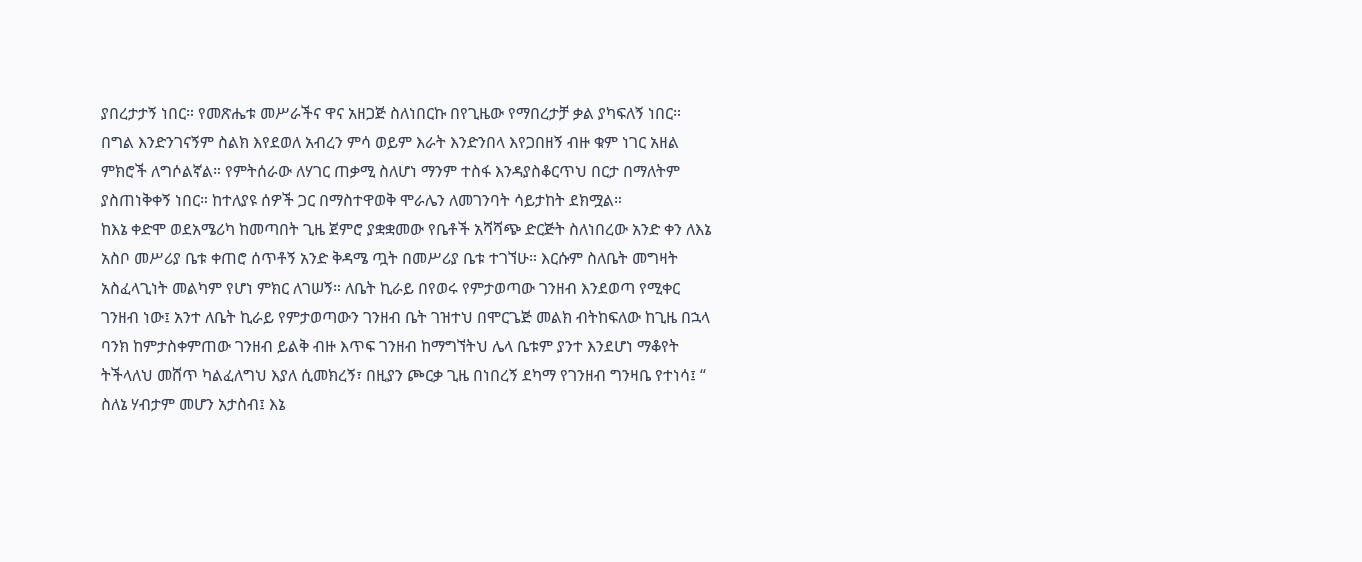ያበረታታኝ ነበር። የመጽሔቱ መሥራችና ዋና አዘጋጅ ስለነበርኩ በየጊዜው የማበረታቻ ቃል ያካፍለኝ ነበር። በግል እንድንገናኝም ስልክ እየደወለ አብረን ምሳ ወይም እራት እንድንበላ እየጋበዘኝ ብዙ ቁም ነገር አዘል ምክሮች ለግሶልኛል። የምትሰራው ለሃገር ጠቃሚ ስለሆነ ማንም ተስፋ እንዳያስቆርጥህ በርታ በማለትም ያስጠነቅቀኝ ነበር። ከተለያዩ ሰዎች ጋር በማስተዋወቅ ሞራሌን ለመገንባት ሳይታከት ደክሟል።
ከእኔ ቀድሞ ወደአሜሪካ ከመጣበት ጊዜ ጀምሮ ያቋቋመው የቤቶች አሻሻጭ ድርጅት ስለነበረው አንድ ቀን ለእኔ አስቦ መሥሪያ ቤቱ ቀጠሮ ሰጥቶኝ አንድ ቅዳሜ ጧት በመሥሪያ ቤቱ ተገኘሁ። እርሱም ስለቤት መግዛት አስፈላጊነት መልካም የሆነ ምክር ለገሠኝ። ለቤት ኪራይ በየወሩ የምታወጣው ገንዘብ እንደወጣ የሚቀር ገንዘብ ነው፤ አንተ ለቤት ኪራይ የምታወጣውን ገንዘብ ቤት ገዝተህ በሞርጌጅ መልክ ብትከፍለው ከጊዜ በኋላ ባንክ ከምታስቀምጠው ገንዘብ ይልቅ ብዙ እጥፍ ገንዘብ ከማግኘትህ ሌላ ቤቱም ያንተ እንደሆነ ማቆየት ትችላለህ መሸጥ ካልፈለግህ እያለ ሲመክረኝ፣ በዚያን ጮርቃ ጊዜ በነበረኝ ደካማ የገንዘብ ግንዛቤ የተነሳ፤ “ ስለኔ ሃብታም መሆን አታስብ፤ እኔ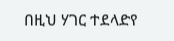በዚህ ሃገር ተደላድየ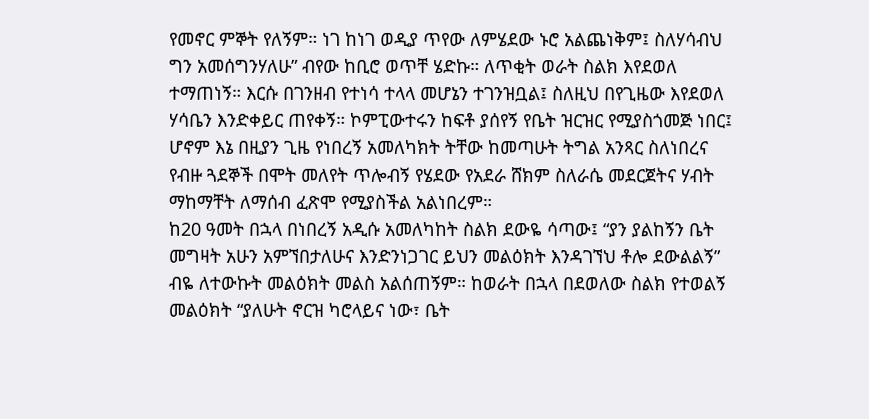የመኖር ምኞት የለኝም። ነገ ከነገ ወዲያ ጥየው ለምሄደው ኑሮ አልጨነቅም፤ ስለሃሳብህ ግን አመሰግንሃለሁ” ብየው ከቢሮ ወጥቸ ሄድኩ። ለጥቂት ወራት ስልክ እየደወለ ተማጠነኝ። እርሱ በገንዘብ የተነሳ ተላላ መሆኔን ተገንዝቧል፤ ስለዚህ በየጊዜው እየደወለ ሃሳቤን እንድቀይር ጠየቀኝ። ኮምፒውተሩን ከፍቶ ያሰየኝ የቤት ዝርዝር የሚያስጎመጅ ነበር፤ ሆኖም እኔ በዚያን ጊዜ የነበረኝ አመለካክት ትቸው ከመጣሁት ትግል አንጻር ስለነበረና የብዙ ጓደኞች በሞት መለየት ጥሎብኝ የሄደው የአደራ ሸክም ስለራሴ መደርጀትና ሃብት ማከማቸት ለማሰብ ፈጽሞ የሚያስችል አልነበረም።
ከ20 ዓመት በኋላ በነበረኝ አዲሱ አመለካከት ስልክ ደውዬ ሳጣው፤ “ያን ያልከኝን ቤት መግዛት አሁን አምኘበታለሁና እንድንነጋገር ይህን መልዕክት እንዳገኘህ ቶሎ ደውልልኝ” ብዬ ለተውኩት መልዕክት መልስ አልሰጠኝም። ከወራት በኋላ በደወለው ስልክ የተወልኝ መልዕክት “ያለሁት ኖርዝ ካሮላይና ነው፣ ቤት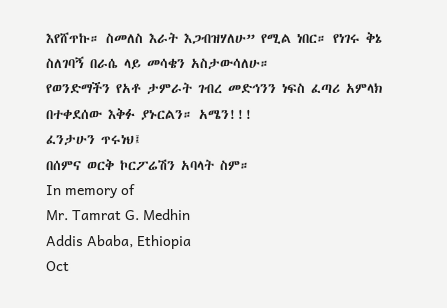እየሸጥኩ። ስመለስ እራት እጋብዝሃለሁ” የሚል ነበር። የነገሩ ቅኔ ስለገባኝ በራሴ ላይ መሳቄን አስታውሳለሁ።
የወንድማችን የአቶ ታምራት ገብረ መድኅንን ነፍስ ፈጣሪ አምላክ በተቀደሰው እቅፉ ያኑርልን። አሜን!!!
ፈንታሁን ጥሩነህ፤
በሰምና ወርቅ ኮርፖሬሽን አባላት ስም።
In memory of
Mr. Tamrat G. Medhin
Addis Ababa, Ethiopia
Oct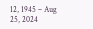12, 1945 – Aug 25, 2024